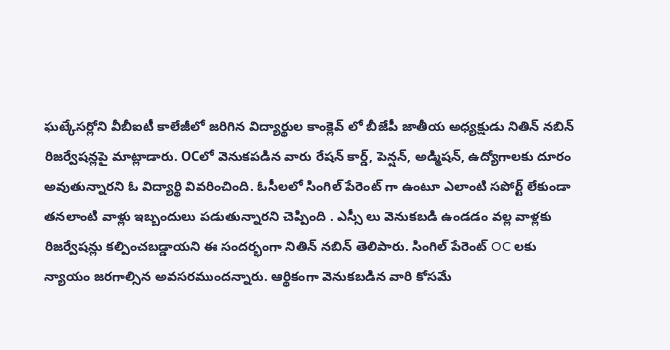ఘట్కేసర్లోని వీబీఐటీ కాలేజీలో జరిగిన విద్యార్థుల కాంక్లెవ్ లో బీజేపీ జాతీయ అధ్యక్షుడు నితిన్ నబిన్ రిజర్వేషన్లపై మాట్లాడారు. OCలో వెనుకపడిన వారు రేషన్ కార్డ్, పెన్షన్, అడ్మిషన్, ఉద్యోగాలకు దూరం అవుతున్నారని ఓ విద్యార్థి వివరించింది. ఓసీలలో సింగిల్ పేరెంట్ గా ఉంటూ ఎలాంటి సపోర్ట్ లేకుండా తనలాంటి వాళ్లు ఇబ్బందులు పడుతున్నారని చెప్పింది . ఎస్సీ లు వెనుకబడి ఉండడం వల్ల వాళ్లకు రిజర్వేషన్లు కల్పించబడ్డాయని ఈ సందర్భంగా నితిన్ నబిన్ తెలిపారు. సింగిల్ పేరెంట్ OC లకు న్యాయం జరగాల్సిన అవసరముందన్నారు. ఆర్థికంగా వెనుకబడిన వారి కోసమే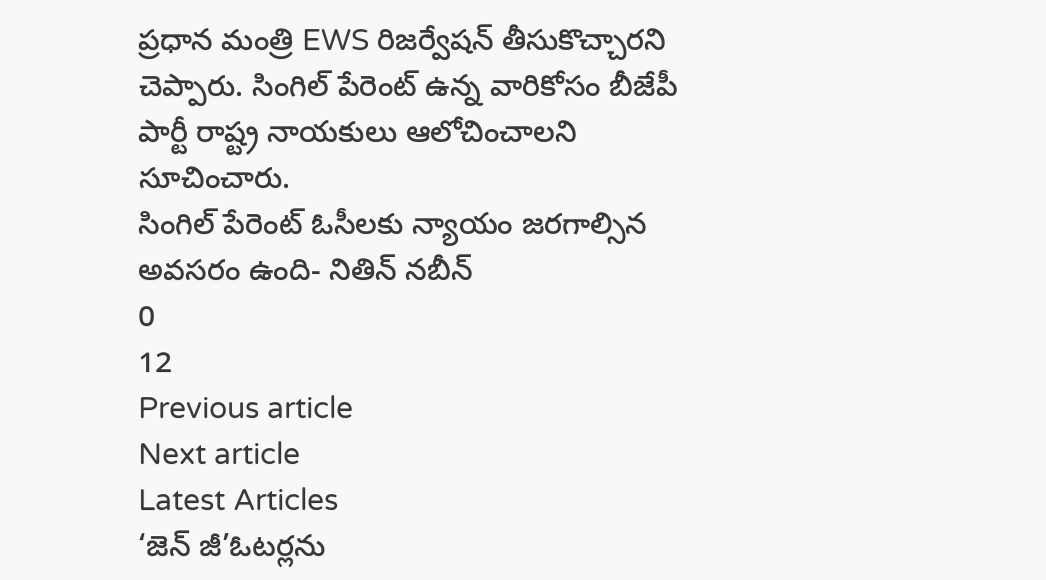ప్రధాన మంత్రి EWS రిజర్వేషన్ తీసుకొచ్చారని చెప్పారు. సింగిల్ పేరెంట్ ఉన్న వారికోసం బీజేపీ పార్టీ రాష్ట్ర నాయకులు ఆలోచించాలని సూచించారు.
సింగిల్ పేరెంట్ ఓసీలకు న్యాయం జరగాల్సిన అవసరం ఉంది- నితిన్ నబీన్
0
12
Previous article
Next article
Latest Articles
‘జెన్ జీ’ఓటర్లను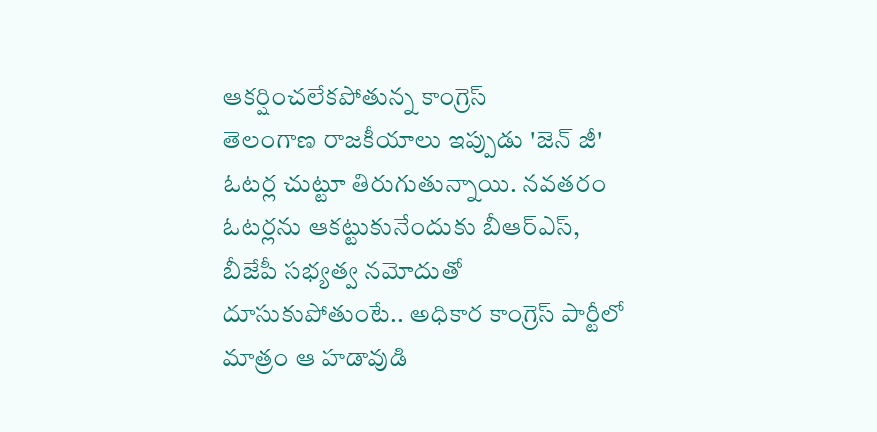ఆకర్షించలేకపోతున్న కాంగ్రెస్
తెలంగాణ రాజకీయాలు ఇప్పుడు 'జెన్ జీ' ఓటర్ల చుట్టూ తిరుగుతున్నాయి. నవతరం ఓటర్లను ఆకట్టుకునేందుకు బీఆర్ఎస్, బీజేపీ సభ్యత్వ నమోదుతో దూసుకుపోతుంటే.. అధికార కాంగ్రెస్ పార్టీలో మాత్రం ఆ హడావుడి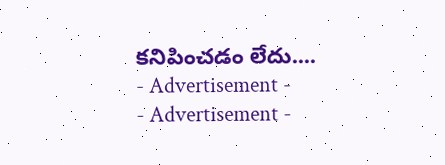కనిపించడం లేదు....
- Advertisement -
- Advertisement -